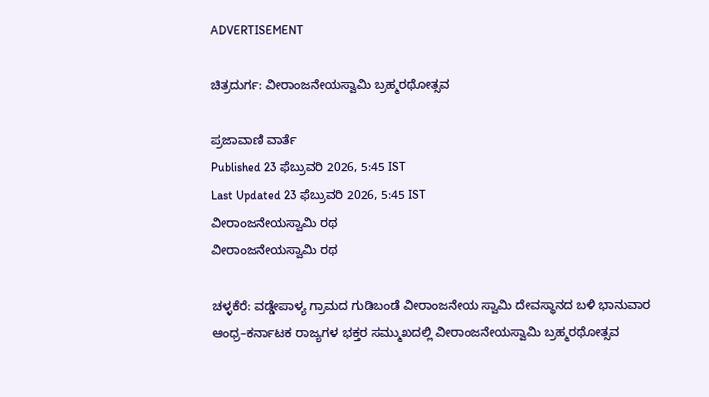ADVERTISEMENT

ಚಿತ್ರದುರ್ಗ: ವೀರಾಂಜನೇಯಸ್ವಾಮಿ ಬ್ರಹ್ಮರಥೋತ್ಸವ

ಪ್ರಜಾವಾಣಿ ವಾರ್ತೆ
Published 23 ಫೆಬ್ರುವರಿ 2026, 5:45 IST
Last Updated 23 ಫೆಬ್ರುವರಿ 2026, 5:45 IST
ವೀರಾಂಜನೇಯಸ್ವಾಮಿ ರಥ
ವೀರಾಂಜನೇಯಸ್ವಾಮಿ ರಥ

ಚಳ್ಳಕೆರೆ: ವಡ್ಡೇಪಾಳ್ಯ ಗ್ರಾಮದ ಗುಡಿಬಂಡೆ ವೀರಾಂಜನೇಯ ಸ್ವಾಮಿ ದೇವಸ್ಥಾನದ ಬಳಿ ಭಾನುವಾರ ಆಂಧ್ರ–ಕರ್ನಾಟಕ ರಾಜ್ಯಗಳ ಭಕ್ತರ ಸಮ್ಮುಖದಲ್ಲಿ ವೀರಾಂಜನೇಯಸ್ವಾಮಿ ಬ್ರಹ್ಮರಥೋತ್ಸವ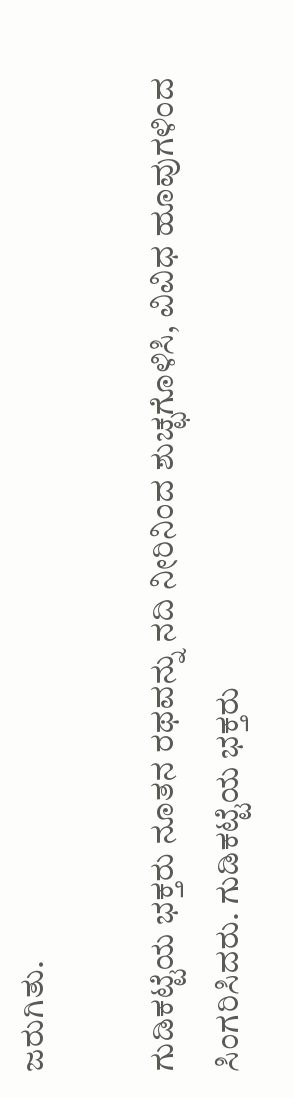ಜರುಗಿತು.

ಗುಡಿಕಟ್ಟೆಯ ಭಕ್ತರು ನೂತನ ರಥವನ್ನು ನದಿ ನೀರಿನಿಂದ ಶುಚ್ಛಗೊಳಿಸಿ, ವಿವಿಧ ಹೂವುಗಳಿಂದ ಸಿಂಗರಿಸಿದರು. ಗುಡಿಕಟ್ಟೆಯ ಭಕ್ತರು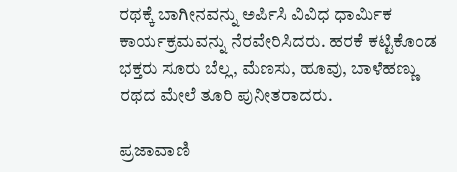ರಥಕ್ಕೆ ಬಾಗೀನವನ್ನು ಅರ್ಪಿಸಿ ವಿವಿಧ ಧಾರ್ಮಿಕ ಕಾರ್ಯಕ್ರಮವನ್ನು ನೆರವೇರಿಸಿದರು. ಹರಕೆ ಕಟ್ಟಿಕೊಂಡ ಭಕ್ತರು ಸೂರು ಬೆಲ್ಲ, ಮೆಣಸು, ಹೂವು, ಬಾಳೆಹಣ್ಣು ರಥದ ಮೇಲೆ ತೂರಿ ಪುನೀತರಾದರು.

ಪ್ರಜಾವಾಣಿ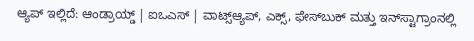ಆ್ಯಪ್ ಇಲ್ಲಿದೆ: ಆಂಡ್ರಾಯ್ಡ್ | ಐಒಎಸ್ | ವಾಟ್ಸ್ಆ್ಯಪ್, ಎಕ್ಸ್, ಫೇಸ್‌ಬುಕ್ ಮತ್ತು ಇನ್‌ಸ್ಟಾಗ್ರಾಂನಲ್ಲಿ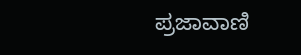ಪ್ರಜಾವಾಣಿ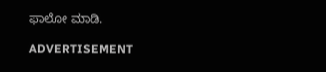ಫಾಲೋ ಮಾಡಿ.

ADVERTISEMENT